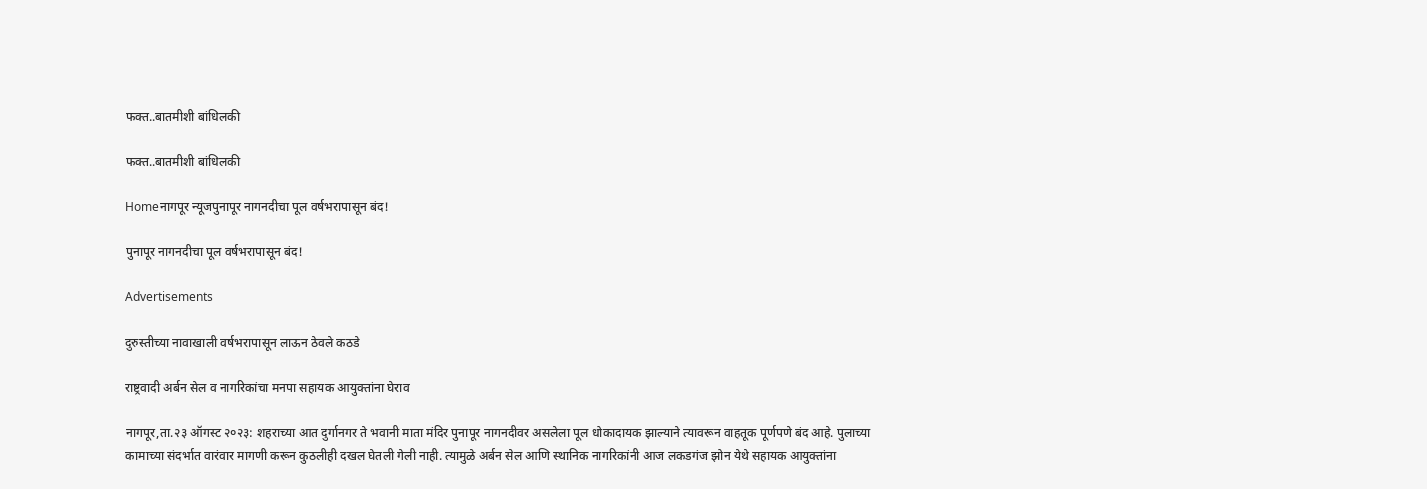फक्त..बातमीशी बांधिलकी

फक्त..बातमीशी बांधिलकी

Homeनागपूर न्यूजपुनापूर नागनदीचा पूल वर्षभरापासून बंद!

पुनापूर नागनदीचा पूल वर्षभरापासून बंद!

Advertisements

दुरुस्तीच्या नावाखाली वर्षभरापासून लाऊन ठेवले कठडे

राष्ट्रवादी अर्बन सेल व नागरिकांचा मनपा सहायक आयुक्तांना घेराव

नागपूर,ता.२३ ऑगस्ट २०२३: शहराच्या आत दुर्गानगर ते भवानी माता मंदिर पुनापूर नागनदीवर असलेला पूल धोकादायक झाल्याने त्यावरून वाहतूक पूर्णपणे बंद आहे. पुलाच्या कामाच्या संदर्भात वारंवार मागणी करून कुठलीही दखल घेतली गेली नाही. त्यामुळे अर्बन सेल आणि स्थानिक नागरिकांनी आज लकडगंज झोन येथे सहायक आयुक्तांना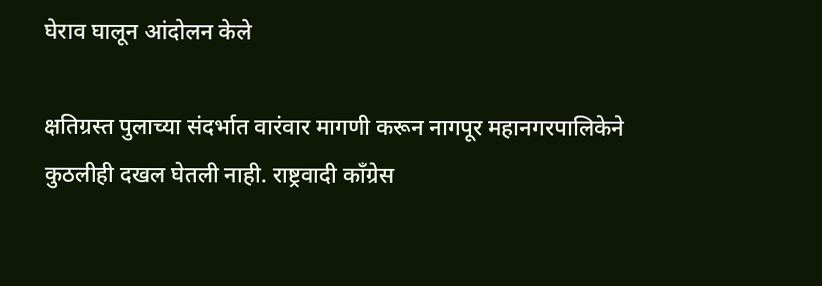घेराव घालून आंदोलन केले

क्षतिग्रस्त पुलाच्या संदर्भात वारंवार मागणी करून नागपूर महानगरपालिकेने कुठलीही दखल घेतली नाही. राष्ट्रवादी काँग्रेस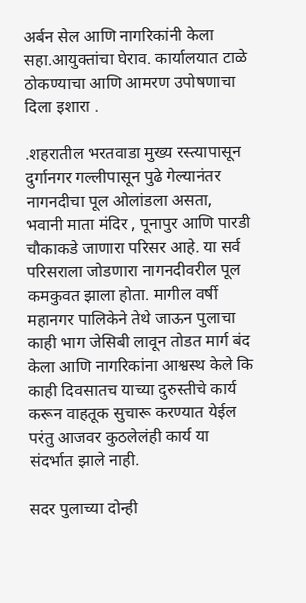अर्बन सेल आणि नागरिकांनी केला सहा.आयुक्तांचा घेराव. कार्यालयात टाळे ठोकण्याचा आणि आमरण उपोषणाचा दिला इशारा .

.शहरातील भरतवाडा मुख्य रस्त्यापासून दुर्गानगर गल्लीपासून पुढे गेल्यानंतर नागनदीचा पूल ओलांडला असता, भवानी माता मंदिर , पूनापुर आणि पारडी चौकाकडे जाणारा परिसर आहे. या सर्व परिसराला जोडणारा नागनदीवरील पूल कमकुवत झाला होता. मागील वर्षी महानगर पालिकेने तेथे जाऊन पुलाचा काही भाग जेसिबी लावून तोडत मार्ग बंद केला आणि नागरिकांना आश्वस्थ केले कि काही दिवसातच याच्या दुरुस्तीचे कार्य करून वाहतूक सुचारू करण्यात येईल परंतु आजवर कुठलेलंही कार्य या संदर्भात झाले नाही.

सदर पुलाच्या दोन्ही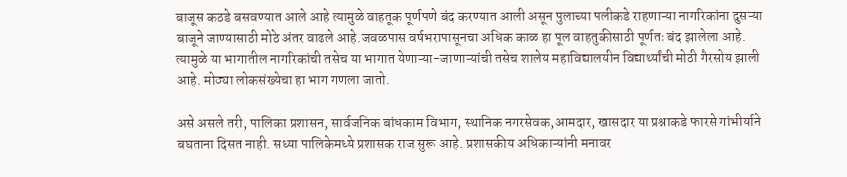बाजूस कठडे बसवण्यात आले आहे त्यामुळे वाहतूक पूर्णपणे बंद करण्यात आली असून पुलाच्या पलीकडे राहणाऱ्या नागरिकांना दुसऱ्या बाजूने जाण्यासाठी मोठे अंतर वाढले आहे.जवळपास वर्षभरापासूनचा अधिक काळ हा पूल वाहतुकीसाठी पूर्णतः बंद झालेला आहे. त्यामुळे या भागातील नागरिकांची तसेच या भागात येणाऱ्या-जाणाऱ्यांची तसेच शालेय महाविद्यालयीन विद्यार्थ्यांची मोठी गैरसोय झाली आहे. मोठ्या लोकसंख्येचा हा भाग गणला जातो.

असे असले तरी, पालिका प्रशासन, सार्वजनिक बांधकाम विभाग, स्थानिक नगरसेवक,आमदार, खासदार या प्रश्नाकडे फारसे गांभीर्याने बघताना दिसत नाही. सध्या पालिकेमध्ये प्रशासक राज सुरू आहे. प्रशासकीय अधिकाऱ्यांनी मनावर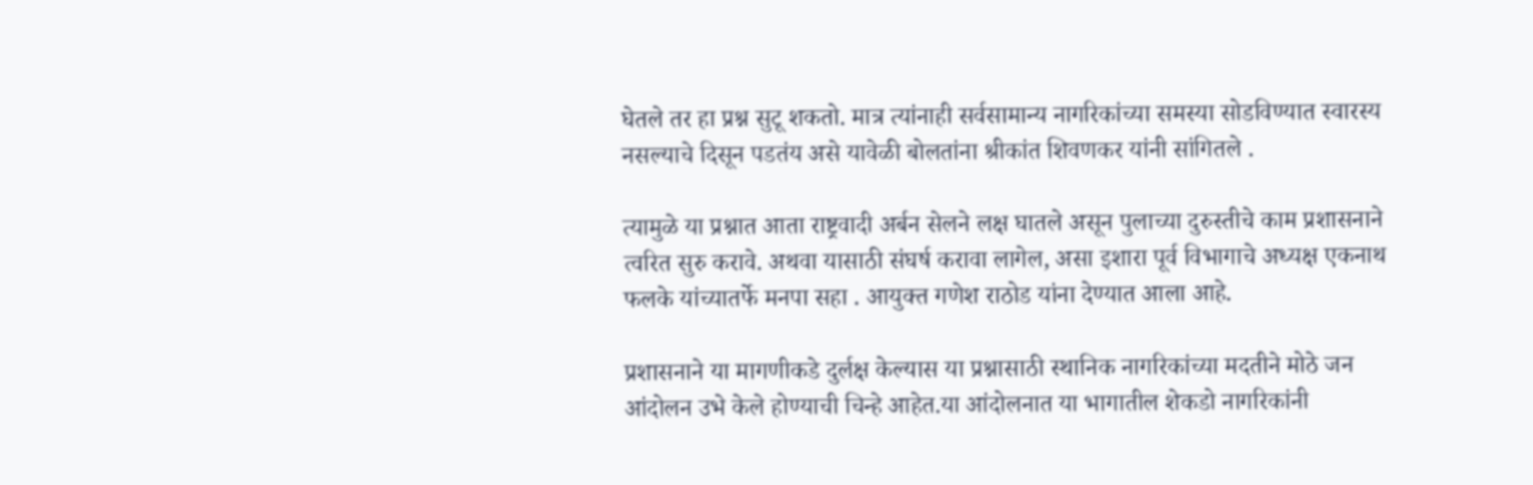घेतले तर हा प्रश्न सुटू शकतो. मात्र त्यांनाही सर्वसामान्य नागरिकांच्या समस्या सोडविण्यात स्वारस्य नसल्याचे दिसून पडतंय असे यावेळी बोलतांना श्रीकांत शिवणकर यांनी सांगितले .

त्यामुळे या प्रश्नात आता राष्ट्रवादी अर्बन सेलने लक्ष घातले असून पुलाच्या दुरुस्तीचे काम प्रशासनाने त्वरित सुरु करावे. अथवा यासाठी संघर्ष करावा लागेल, असा इशारा पूर्व विभागाचे अध्यक्ष एकनाथ फलके यांच्यातर्फे मनपा सहा . आयुक्त गणेश राठोड यांना देण्यात आला आहे.

प्रशासनाने या मागणीकडे दुर्लक्ष केल्यास या प्रश्नासाठी स्थानिक नागरिकांच्या मदतीने मोठे जन आंदोलन उभे केले होण्याची चिन्हे आहेत.या आंदोलनात या भागातील शेकडो नागरिकांनी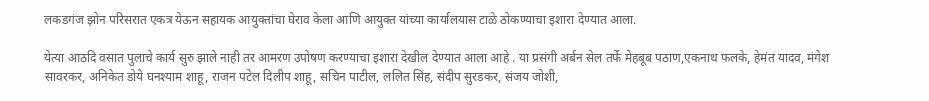लकडगंज झोन परिसरात एकत्र येऊन सहायक आयुक्तांचा घेराव केला आणि आयुक्त यांच्या कार्यालयास टाळे ठोकण्याचा इशारा देण्यात आला.

येत्या आठदि वसात पुलाचे कार्य सुरु झाले नाही तर आमरण उपोषण करण्याचा इशारा देखील देण्यात आला आहे . या प्रसंगी अर्बन सेल तर्फे मेहबूब पठाण,एकनाथ फलके, हेमंत यादव, मंगेश सावरकर, अनिकेत डोये घनश्याम शाहू, राजन पटेल दिलीप शाहू, सचिन पाटील, ललित सिंह, संदीप सुरडकर, संजय जोशी,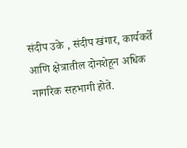संदीप उके , संदीप खंगार, कार्यकर्ते आणि क्षेत्रातील दोनशेहून अधिक नागरिक सहभागी होते.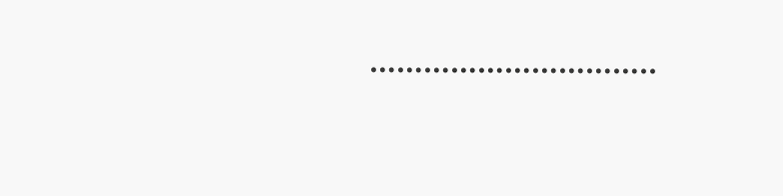…………………………..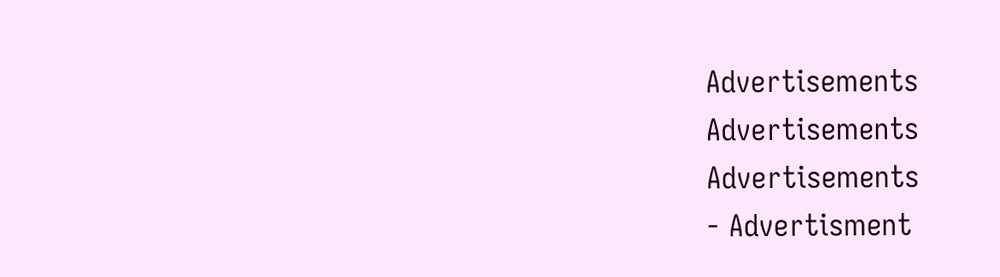Advertisements
Advertisements
Advertisements
- Advertisment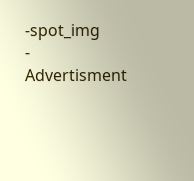-spot_img
- Advertisment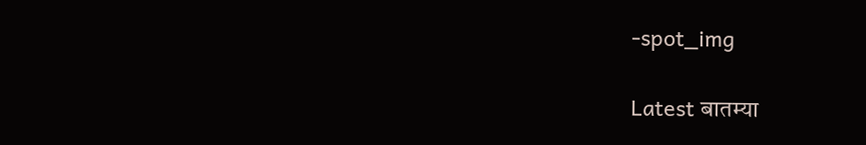-spot_img

Latest बातम्या